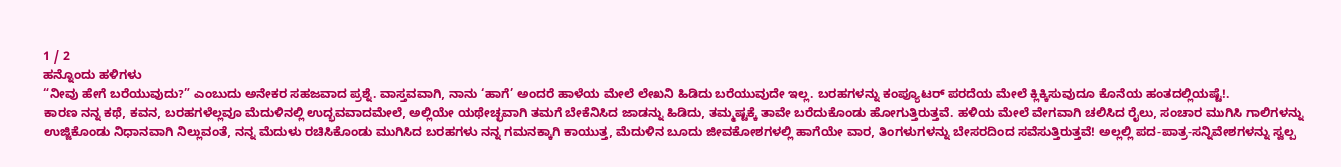1 / 2
ಹನ್ನೊಂದು ಹಳಿಗಳು
“ನೀವು ಹೇಗೆ ಬರೆಯುವುದು?” ಎಂಬುದು ಅನೇಕರ ಸಹಜವಾದ ಪ್ರಶ್ನೆ. ವಾಸ್ತವವಾಗಿ, ನಾನು ‘ಹಾಗೆ’ ಅಂದರೆ ಹಾಳೆಯ ಮೇಲೆ ಲೇಖನಿ ಹಿಡಿದು ಬರೆಯುವುದೇ ಇಲ್ಲ. ಬರಹಗಳನ್ನು ಕಂಪ್ಯೂಟರ್ ಪರದೆಯ ಮೇಲೆ ಕ್ಲಿಕ್ಕಿಸುವುದೂ ಕೊನೆಯ ಹಂತದಲ್ಲಿಯಷ್ಟೆ!.
ಕಾರಣ ನನ್ನ ಕಥೆ, ಕವನ, ಬರಹಗಳೆಲ್ಲವೂ ಮೆದುಳಿನಲ್ಲಿ ಉದ್ಭವವಾದಮೇಲೆ, ಅಲ್ಲಿಯೇ ಯಥೇಚ್ಛವಾಗಿ ತಮಗೆ ಬೇಕೆನಿಸಿದ ಜಾಡನ್ನು ಹಿಡಿದು, ತಮ್ಮಷ್ಟಕ್ಕೆ ತಾವೇ ಬರೆದುಕೊಂಡು ಹೋಗುತ್ತಿರುತ್ತವೆ. ಹಳಿಯ ಮೇಲೆ ವೇಗವಾಗಿ ಚಲಿಸಿದ ರೈಲು, ಸಂಚಾರ ಮುಗಿಸಿ ಗಾಲಿಗಳನ್ನು ಉಜ್ಜಿಕೊಂಡು ನಿಧಾನವಾಗಿ ನಿಲ್ಲುವಂತೆ, ನನ್ನ ಮೆದುಳು ರಚಿಸಿಕೊಂಡು ಮುಗಿಸಿದ ಬರಹಗಳು ನನ್ನ ಗಮನಕ್ಕಾಗಿ ಕಾಯುತ್ತ, ಮೆದುಳಿನ ಬೂದು ಜೀವಕೋಶಗಳಲ್ಲಿ ಹಾಗೆಯೇ ವಾರ, ತಿಂಗಳುಗಳನ್ನು ಬೇಸರದಿಂದ ಸವೆಸುತ್ತಿರುತ್ತವೆ! ಅಲ್ಲಲ್ಲಿ ಪದ-ಪಾತ್ರ-ಸನ್ನಿವೇಶಗಳನ್ನು ಸ್ವಲ್ಪ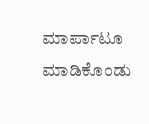ಮಾರ್ಪಾಟೂ ಮಾಡಿಕೊಂಡು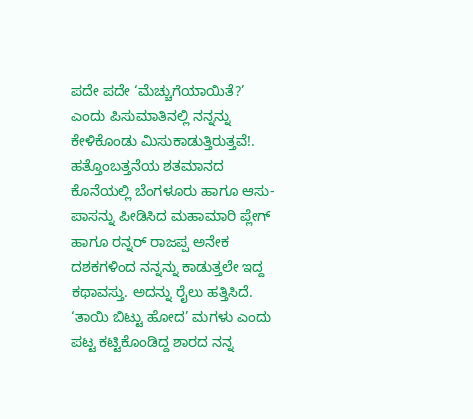ಪದೇ ಪದೇ ‘ಮೆಚ್ಚುಗೆಯಾಯಿತೆ?’ ಎಂದು ಪಿಸುಮಾತಿನಲ್ಲಿ ನನ್ನನ್ನು ಕೇಳಿಕೊಂಡು ಮಿಸುಕಾಡುತ್ತಿರುತ್ತವೆ!.
ಹತ್ತೊಂಬತ್ತನೆಯ ಶತಮಾನದ ಕೊನೆಯಲ್ಲಿ ಬೆಂಗಳೂರು ಹಾಗೂ ಆಸು-ಪಾಸನ್ನು ಪೀಡಿಸಿದ ಮಹಾಮಾರಿ ಪ್ಲೇಗ್ ಹಾಗೂ ರನ್ನರ್ ರಾಜಪ್ಪ ಅನೇಕ ದಶಕಗಳಿಂದ ನನ್ನನ್ನು ಕಾಡುತ್ತಲೇ ಇದ್ದ ಕಥಾವಸ್ತು. ಅದನ್ನು ರೈಲು ಹತ್ತಿಸಿದೆ. ‘ತಾಯಿ ಬಿಟ್ಟು ಹೋದ’ ಮಗಳು ಎಂದು ಪಟ್ಟ ಕಟ್ಟಿಕೊಂಡಿದ್ದ ಶಾರದ ನನ್ನ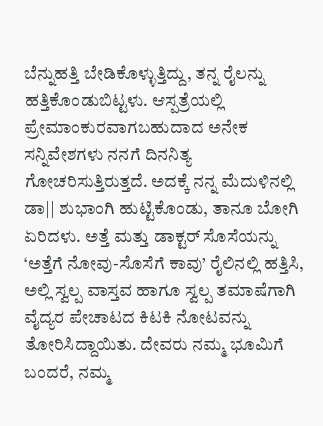ಬೆನ್ನುಹತ್ತಿ ಬೇಡಿಕೊಳ್ಳುತ್ತಿದ್ದು, ತನ್ನ ರೈಲನ್ನು ಹತ್ತಿಕೊಂಡುಬಿಟ್ಟಳು. ಆಸ್ಪತ್ರೆಯಲ್ಲಿ ಪ್ರೇಮಾಂಕುರವಾಗಬಹುದಾದ ಅನೇಕ ಸನ್ನಿವೇಶಗಳು ನನಗೆ ದಿನನಿತ್ಯ ಗೋಚರಿಸುತ್ತಿರುತ್ತದೆ. ಅದಕ್ಕೆ ನನ್ನ ಮೆದುಳಿನಲ್ಲಿ ಡಾ|| ಶುಭಾಂಗಿ ಹುಟ್ಟಿಕೊಂಡು, ತಾನೂ ಬೋಗಿ ಏರಿದಳು. ಅತ್ತೆ ಮತ್ತು ಡಾಕ್ಟರ್ ಸೊಸೆಯನ್ನು ‘ಅತ್ತೆಗೆ ನೋವು-ಸೊಸೆಗೆ ಕಾವು’ ರೈಲಿನಲ್ಲಿ ಹತ್ತಿಸಿ, ಅಲ್ಲಿ ಸ್ವಲ್ಪ ವಾಸ್ತವ ಹಾಗೂ ಸ್ವಲ್ಪ ತಮಾಷೆಗಾಗಿ ವೈದ್ಯರ ಪೇಚಾಟದ ಕಿಟಕಿ ನೋಟವನ್ನು ತೋರಿಸಿದ್ದಾಯಿತು. ದೇವರು ನಮ್ಮ ಭೂಮಿಗೆ ಬಂದರೆ, ನಮ್ಮ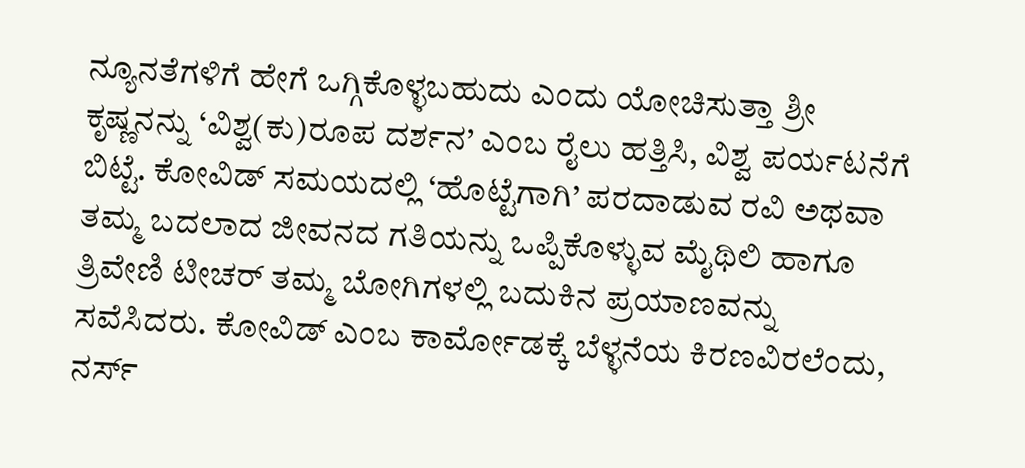ನ್ಯೂನತೆಗಳಿಗೆ ಹೇಗೆ ಒಗ್ಗಿಕೊಳ್ಳಬಹುದು ಎಂದು ಯೋಚಿಸುತ್ತಾ ಶ್ರೀ ಕೃಷ್ಣನನ್ನು ‘ವಿಶ್ವ(ಕು)ರೂಪ ದರ್ಶನ’ ಎಂಬ ರೈಲು ಹತ್ತಿಸಿ, ವಿಶ್ವ ಪರ್ಯಟನೆಗೆ ಬಿಟ್ಟೆ. ಕೋವಿಡ್ ಸಮಯದಲ್ಲಿ ‘ಹೊಟ್ಟೆಗಾಗಿ’ ಪರದಾಡುವ ರವಿ ಅಥವಾ ತಮ್ಮ ಬದಲಾದ ಜೀವನದ ಗತಿಯನ್ನು ಒಪ್ಪಿಕೊಳ್ಳುವ ಮೈಥಿಲಿ ಹಾಗೂ ತ್ರಿವೇಣಿ ಟೀಚರ್ ತಮ್ಮ ಬೋಗಿಗಳಲ್ಲಿ ಬದುಕಿನ ಪ್ರಯಾಣವನ್ನು ಸವೆಸಿದರು. ಕೋವಿಡ್ ಎಂಬ ಕಾರ್ಮೋಡಕ್ಕೆ ಬೆಳ್ಳನೆಯ ಕಿರಣವಿರಲೆಂದು, ನರ್ಸ್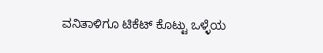ವನಿತಾಳಿಗೂ ಟಿಕೆಟ್ ಕೊಟ್ಟು ಒಳ್ಳೆಯ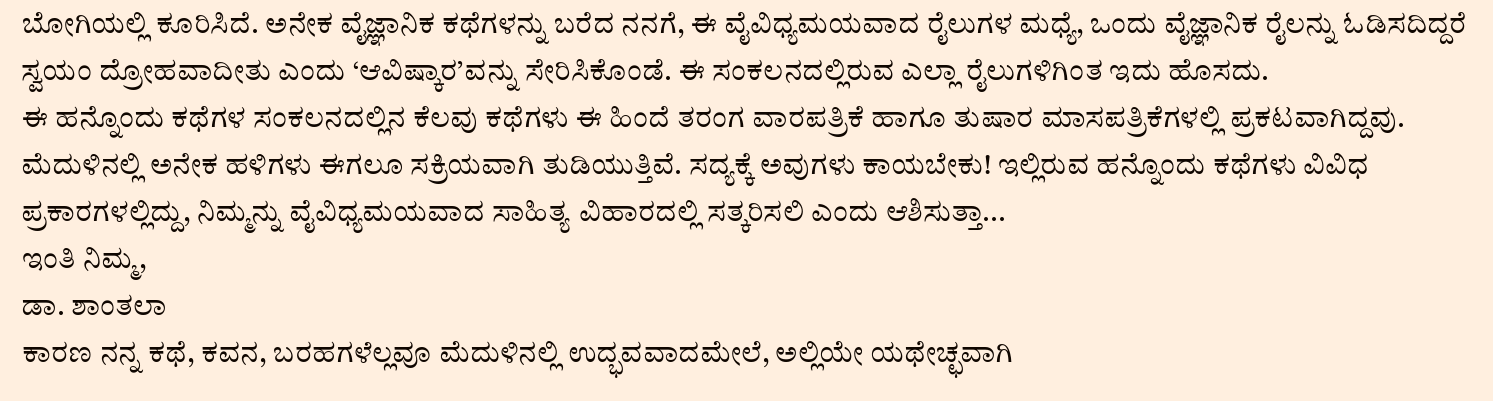ಬೋಗಿಯಲ್ಲಿ ಕೂರಿಸಿದೆ. ಅನೇಕ ವೈಜ್ಞಾನಿಕ ಕಥೆಗಳನ್ನು ಬರೆದ ನನಗೆ, ಈ ವೈವಿಧ್ಯಮಯವಾದ ರೈಲುಗಳ ಮಧ್ಯೆ, ಒಂದು ವೈಜ್ಞಾನಿಕ ರೈಲನ್ನು ಓಡಿಸದಿದ್ದರೆ ಸ್ವಯಂ ದ್ರೋಹವಾದೀತು ಎಂದು ‘ಆವಿಷ್ಕಾರ’ವನ್ನು ಸೇರಿಸಿಕೊಂಡೆ. ಈ ಸಂಕಲನದಲ್ಲಿರುವ ಎಲ್ಲಾ ರೈಲುಗಳಿಗಿಂತ ಇದು ಹೊಸದು.
ಈ ಹನ್ನೊಂದು ಕಥೆಗಳ ಸಂಕಲನದಲ್ಲಿನ ಕೆಲವು ಕಥೆಗಳು ಈ ಹಿಂದೆ ತರಂಗ ವಾರಪತ್ರಿಕೆ ಹಾಗೂ ತುಷಾರ ಮಾಸಪತ್ರಿಕೆಗಳಲ್ಲಿ ಪ್ರಕಟವಾಗಿದ್ದವು. ಮೆದುಳಿನಲ್ಲಿ ಅನೇಕ ಹಳಿಗಳು ಈಗಲೂ ಸಕ್ರಿಯವಾಗಿ ತುಡಿಯುತ್ತಿವೆ. ಸದ್ಯಕ್ಕೆ ಅವುಗಳು ಕಾಯಬೇಕು! ಇಲ್ಲಿರುವ ಹನ್ನೊಂದು ಕಥೆಗಳು ವಿವಿಧ ಪ್ರಕಾರಗಳಲ್ಲಿದ್ದು, ನಿಮ್ಮನ್ನು ವೈವಿಧ್ಯಮಯವಾದ ಸಾಹಿತ್ಯ ವಿಹಾರದಲ್ಲಿ ಸತ್ಕರಿಸಲಿ ಎಂದು ಆಶಿಸುತ್ತಾ...
ಇಂತಿ ನಿಮ್ಮ,
ಡಾ. ಶಾಂತಲಾ
ಕಾರಣ ನನ್ನ ಕಥೆ, ಕವನ, ಬರಹಗಳೆಲ್ಲವೂ ಮೆದುಳಿನಲ್ಲಿ ಉದ್ಭವವಾದಮೇಲೆ, ಅಲ್ಲಿಯೇ ಯಥೇಚ್ಛವಾಗಿ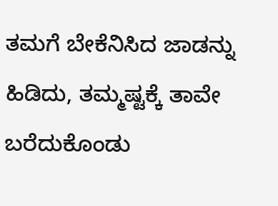ತಮಗೆ ಬೇಕೆನಿಸಿದ ಜಾಡನ್ನು ಹಿಡಿದು, ತಮ್ಮಷ್ಟಕ್ಕೆ ತಾವೇ ಬರೆದುಕೊಂಡು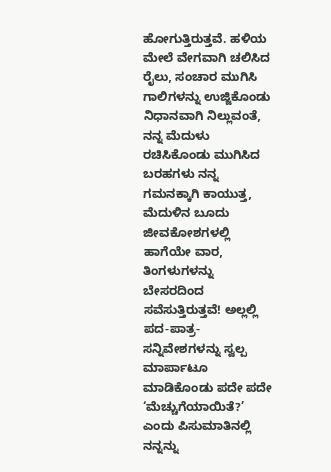ಹೋಗುತ್ತಿರುತ್ತವೆ. ಹಳಿಯ ಮೇಲೆ ವೇಗವಾಗಿ ಚಲಿಸಿದ ರೈಲು, ಸಂಚಾರ ಮುಗಿಸಿ ಗಾಲಿಗಳನ್ನು ಉಜ್ಜಿಕೊಂಡು ನಿಧಾನವಾಗಿ ನಿಲ್ಲುವಂತೆ, ನನ್ನ ಮೆದುಳು ರಚಿಸಿಕೊಂಡು ಮುಗಿಸಿದ ಬರಹಗಳು ನನ್ನ ಗಮನಕ್ಕಾಗಿ ಕಾಯುತ್ತ, ಮೆದುಳಿನ ಬೂದು ಜೀವಕೋಶಗಳಲ್ಲಿ ಹಾಗೆಯೇ ವಾರ, ತಿಂಗಳುಗಳನ್ನು ಬೇಸರದಿಂದ ಸವೆಸುತ್ತಿರುತ್ತವೆ! ಅಲ್ಲಲ್ಲಿ ಪದ-ಪಾತ್ರ-ಸನ್ನಿವೇಶಗಳನ್ನು ಸ್ವಲ್ಪ ಮಾರ್ಪಾಟೂ ಮಾಡಿಕೊಂಡು ಪದೇ ಪದೇ ‘ಮೆಚ್ಚುಗೆಯಾಯಿತೆ?’ ಎಂದು ಪಿಸುಮಾತಿನಲ್ಲಿ ನನ್ನನ್ನು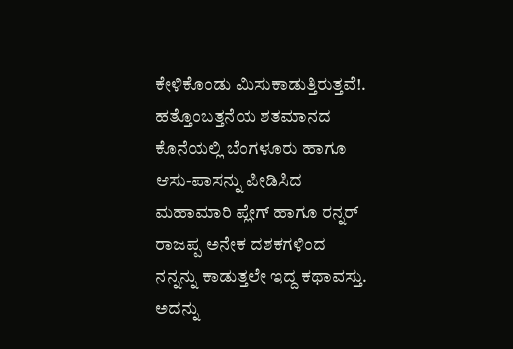ಕೇಳಿಕೊಂಡು ಮಿಸುಕಾಡುತ್ತಿರುತ್ತವೆ!.
ಹತ್ತೊಂಬತ್ತನೆಯ ಶತಮಾನದ ಕೊನೆಯಲ್ಲಿ ಬೆಂಗಳೂರು ಹಾಗೂ ಆಸು-ಪಾಸನ್ನು ಪೀಡಿಸಿದ ಮಹಾಮಾರಿ ಪ್ಲೇಗ್ ಹಾಗೂ ರನ್ನರ್ ರಾಜಪ್ಪ ಅನೇಕ ದಶಕಗಳಿಂದ ನನ್ನನ್ನು ಕಾಡುತ್ತಲೇ ಇದ್ದ ಕಥಾವಸ್ತು. ಅದನ್ನು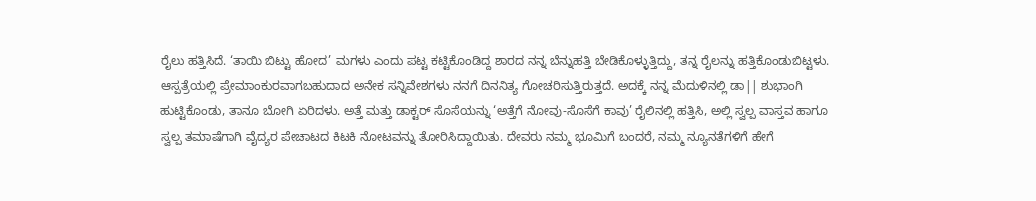ರೈಲು ಹತ್ತಿಸಿದೆ. ‘ತಾಯಿ ಬಿಟ್ಟು ಹೋದ’ ಮಗಳು ಎಂದು ಪಟ್ಟ ಕಟ್ಟಿಕೊಂಡಿದ್ದ ಶಾರದ ನನ್ನ ಬೆನ್ನುಹತ್ತಿ ಬೇಡಿಕೊಳ್ಳುತ್ತಿದ್ದು, ತನ್ನ ರೈಲನ್ನು ಹತ್ತಿಕೊಂಡುಬಿಟ್ಟಳು. ಆಸ್ಪತ್ರೆಯಲ್ಲಿ ಪ್ರೇಮಾಂಕುರವಾಗಬಹುದಾದ ಅನೇಕ ಸನ್ನಿವೇಶಗಳು ನನಗೆ ದಿನನಿತ್ಯ ಗೋಚರಿಸುತ್ತಿರುತ್ತದೆ. ಅದಕ್ಕೆ ನನ್ನ ಮೆದುಳಿನಲ್ಲಿ ಡಾ|| ಶುಭಾಂಗಿ ಹುಟ್ಟಿಕೊಂಡು, ತಾನೂ ಬೋಗಿ ಏರಿದಳು. ಅತ್ತೆ ಮತ್ತು ಡಾಕ್ಟರ್ ಸೊಸೆಯನ್ನು ‘ಅತ್ತೆಗೆ ನೋವು-ಸೊಸೆಗೆ ಕಾವು’ ರೈಲಿನಲ್ಲಿ ಹತ್ತಿಸಿ, ಅಲ್ಲಿ ಸ್ವಲ್ಪ ವಾಸ್ತವ ಹಾಗೂ ಸ್ವಲ್ಪ ತಮಾಷೆಗಾಗಿ ವೈದ್ಯರ ಪೇಚಾಟದ ಕಿಟಕಿ ನೋಟವನ್ನು ತೋರಿಸಿದ್ದಾಯಿತು. ದೇವರು ನಮ್ಮ ಭೂಮಿಗೆ ಬಂದರೆ, ನಮ್ಮ ನ್ಯೂನತೆಗಳಿಗೆ ಹೇಗೆ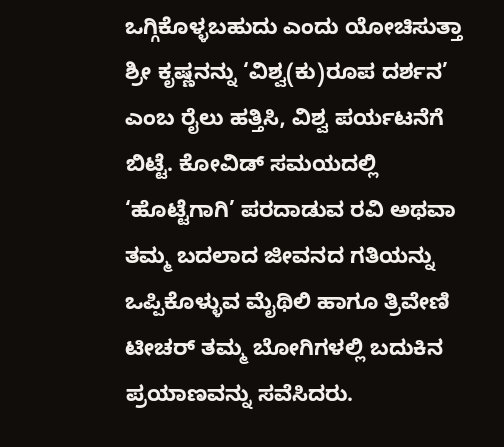ಒಗ್ಗಿಕೊಳ್ಳಬಹುದು ಎಂದು ಯೋಚಿಸುತ್ತಾ ಶ್ರೀ ಕೃಷ್ಣನನ್ನು ‘ವಿಶ್ವ(ಕು)ರೂಪ ದರ್ಶನ’ ಎಂಬ ರೈಲು ಹತ್ತಿಸಿ, ವಿಶ್ವ ಪರ್ಯಟನೆಗೆ ಬಿಟ್ಟೆ. ಕೋವಿಡ್ ಸಮಯದಲ್ಲಿ ‘ಹೊಟ್ಟೆಗಾಗಿ’ ಪರದಾಡುವ ರವಿ ಅಥವಾ ತಮ್ಮ ಬದಲಾದ ಜೀವನದ ಗತಿಯನ್ನು ಒಪ್ಪಿಕೊಳ್ಳುವ ಮೈಥಿಲಿ ಹಾಗೂ ತ್ರಿವೇಣಿ ಟೀಚರ್ ತಮ್ಮ ಬೋಗಿಗಳಲ್ಲಿ ಬದುಕಿನ ಪ್ರಯಾಣವನ್ನು ಸವೆಸಿದರು.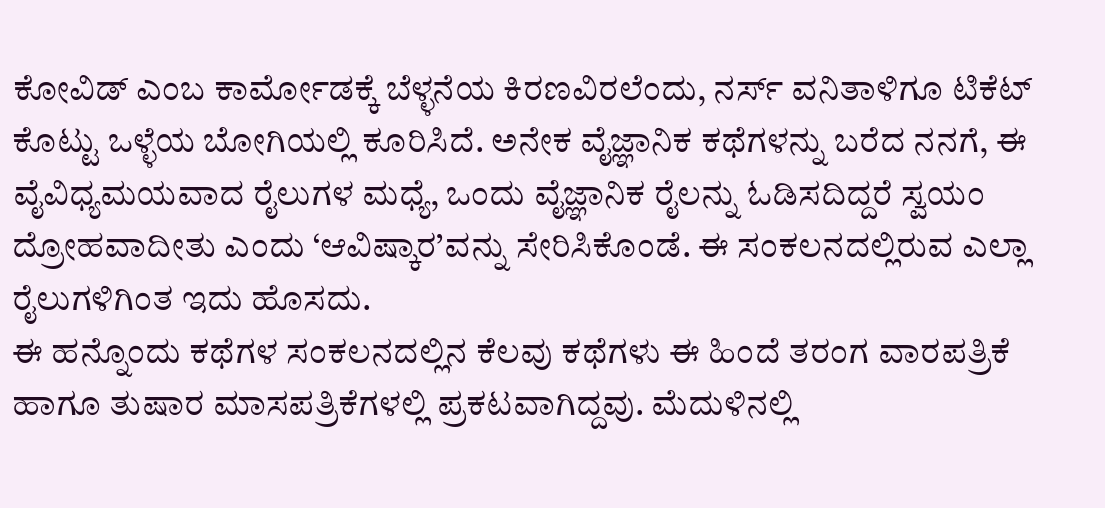ಕೋವಿಡ್ ಎಂಬ ಕಾರ್ಮೋಡಕ್ಕೆ ಬೆಳ್ಳನೆಯ ಕಿರಣವಿರಲೆಂದು, ನರ್ಸ್ ವನಿತಾಳಿಗೂ ಟಿಕೆಟ್ ಕೊಟ್ಟು ಒಳ್ಳೆಯ ಬೋಗಿಯಲ್ಲಿ ಕೂರಿಸಿದೆ. ಅನೇಕ ವೈಜ್ಞಾನಿಕ ಕಥೆಗಳನ್ನು ಬರೆದ ನನಗೆ, ಈ ವೈವಿಧ್ಯಮಯವಾದ ರೈಲುಗಳ ಮಧ್ಯೆ, ಒಂದು ವೈಜ್ಞಾನಿಕ ರೈಲನ್ನು ಓಡಿಸದಿದ್ದರೆ ಸ್ವಯಂ ದ್ರೋಹವಾದೀತು ಎಂದು ‘ಆವಿಷ್ಕಾರ’ವನ್ನು ಸೇರಿಸಿಕೊಂಡೆ. ಈ ಸಂಕಲನದಲ್ಲಿರುವ ಎಲ್ಲಾ ರೈಲುಗಳಿಗಿಂತ ಇದು ಹೊಸದು.
ಈ ಹನ್ನೊಂದು ಕಥೆಗಳ ಸಂಕಲನದಲ್ಲಿನ ಕೆಲವು ಕಥೆಗಳು ಈ ಹಿಂದೆ ತರಂಗ ವಾರಪತ್ರಿಕೆ ಹಾಗೂ ತುಷಾರ ಮಾಸಪತ್ರಿಕೆಗಳಲ್ಲಿ ಪ್ರಕಟವಾಗಿದ್ದವು. ಮೆದುಳಿನಲ್ಲಿ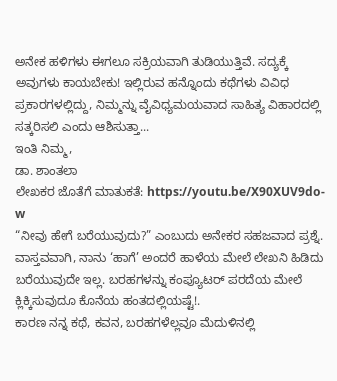ಅನೇಕ ಹಳಿಗಳು ಈಗಲೂ ಸಕ್ರಿಯವಾಗಿ ತುಡಿಯುತ್ತಿವೆ. ಸದ್ಯಕ್ಕೆ ಅವುಗಳು ಕಾಯಬೇಕು! ಇಲ್ಲಿರುವ ಹನ್ನೊಂದು ಕಥೆಗಳು ವಿವಿಧ ಪ್ರಕಾರಗಳಲ್ಲಿದ್ದು, ನಿಮ್ಮನ್ನು ವೈವಿಧ್ಯಮಯವಾದ ಸಾಹಿತ್ಯ ವಿಹಾರದಲ್ಲಿ ಸತ್ಕರಿಸಲಿ ಎಂದು ಆಶಿಸುತ್ತಾ...
ಇಂತಿ ನಿಮ್ಮ,
ಡಾ. ಶಾಂತಲಾ
ಲೇಖಕರ ಜೊತೆಗೆ ಮಾತುಕತೆ: https://youtu.be/X90XUV9do-w
“ನೀವು ಹೇಗೆ ಬರೆಯುವುದು?” ಎಂಬುದು ಅನೇಕರ ಸಹಜವಾದ ಪ್ರಶ್ನೆ. ವಾಸ್ತವವಾಗಿ, ನಾನು ‘ಹಾಗೆ’ ಅಂದರೆ ಹಾಳೆಯ ಮೇಲೆ ಲೇಖನಿ ಹಿಡಿದು ಬರೆಯುವುದೇ ಇಲ್ಲ. ಬರಹಗಳನ್ನು ಕಂಪ್ಯೂಟರ್ ಪರದೆಯ ಮೇಲೆ ಕ್ಲಿಕ್ಕಿಸುವುದೂ ಕೊನೆಯ ಹಂತದಲ್ಲಿಯಷ್ಟೆ!.
ಕಾರಣ ನನ್ನ ಕಥೆ, ಕವನ, ಬರಹಗಳೆಲ್ಲವೂ ಮೆದುಳಿನಲ್ಲಿ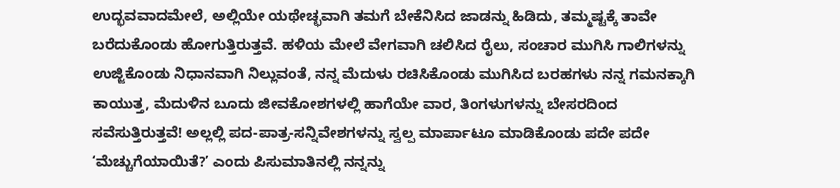ಉದ್ಭವವಾದಮೇಲೆ, ಅಲ್ಲಿಯೇ ಯಥೇಚ್ಛವಾಗಿ ತಮಗೆ ಬೇಕೆನಿಸಿದ ಜಾಡನ್ನು ಹಿಡಿದು, ತಮ್ಮಷ್ಟಕ್ಕೆ ತಾವೇ ಬರೆದುಕೊಂಡು ಹೋಗುತ್ತಿರುತ್ತವೆ. ಹಳಿಯ ಮೇಲೆ ವೇಗವಾಗಿ ಚಲಿಸಿದ ರೈಲು, ಸಂಚಾರ ಮುಗಿಸಿ ಗಾಲಿಗಳನ್ನು ಉಜ್ಜಿಕೊಂಡು ನಿಧಾನವಾಗಿ ನಿಲ್ಲುವಂತೆ, ನನ್ನ ಮೆದುಳು ರಚಿಸಿಕೊಂಡು ಮುಗಿಸಿದ ಬರಹಗಳು ನನ್ನ ಗಮನಕ್ಕಾಗಿ ಕಾಯುತ್ತ, ಮೆದುಳಿನ ಬೂದು ಜೀವಕೋಶಗಳಲ್ಲಿ ಹಾಗೆಯೇ ವಾರ, ತಿಂಗಳುಗಳನ್ನು ಬೇಸರದಿಂದ ಸವೆಸುತ್ತಿರುತ್ತವೆ! ಅಲ್ಲಲ್ಲಿ ಪದ-ಪಾತ್ರ-ಸನ್ನಿವೇಶಗಳನ್ನು ಸ್ವಲ್ಪ ಮಾರ್ಪಾಟೂ ಮಾಡಿಕೊಂಡು ಪದೇ ಪದೇ ‘ಮೆಚ್ಚುಗೆಯಾಯಿತೆ?’ ಎಂದು ಪಿಸುಮಾತಿನಲ್ಲಿ ನನ್ನನ್ನು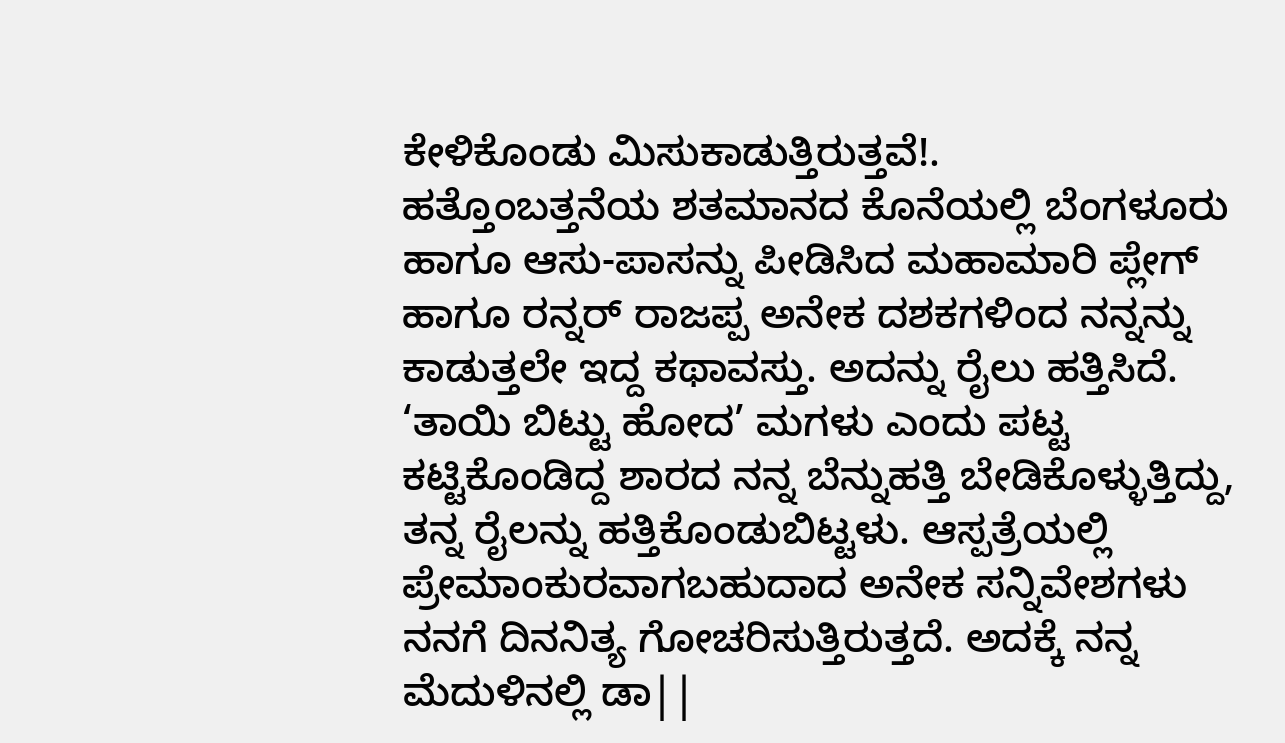ಕೇಳಿಕೊಂಡು ಮಿಸುಕಾಡುತ್ತಿರುತ್ತವೆ!.
ಹತ್ತೊಂಬತ್ತನೆಯ ಶತಮಾನದ ಕೊನೆಯಲ್ಲಿ ಬೆಂಗಳೂರು ಹಾಗೂ ಆಸು-ಪಾಸನ್ನು ಪೀಡಿಸಿದ ಮಹಾಮಾರಿ ಪ್ಲೇಗ್ ಹಾಗೂ ರನ್ನರ್ ರಾಜಪ್ಪ ಅನೇಕ ದಶಕಗಳಿಂದ ನನ್ನನ್ನು ಕಾಡುತ್ತಲೇ ಇದ್ದ ಕಥಾವಸ್ತು. ಅದನ್ನು ರೈಲು ಹತ್ತಿಸಿದೆ. ‘ತಾಯಿ ಬಿಟ್ಟು ಹೋದ’ ಮಗಳು ಎಂದು ಪಟ್ಟ ಕಟ್ಟಿಕೊಂಡಿದ್ದ ಶಾರದ ನನ್ನ ಬೆನ್ನುಹತ್ತಿ ಬೇಡಿಕೊಳ್ಳುತ್ತಿದ್ದು, ತನ್ನ ರೈಲನ್ನು ಹತ್ತಿಕೊಂಡುಬಿಟ್ಟಳು. ಆಸ್ಪತ್ರೆಯಲ್ಲಿ ಪ್ರೇಮಾಂಕುರವಾಗಬಹುದಾದ ಅನೇಕ ಸನ್ನಿವೇಶಗಳು ನನಗೆ ದಿನನಿತ್ಯ ಗೋಚರಿಸುತ್ತಿರುತ್ತದೆ. ಅದಕ್ಕೆ ನನ್ನ ಮೆದುಳಿನಲ್ಲಿ ಡಾ||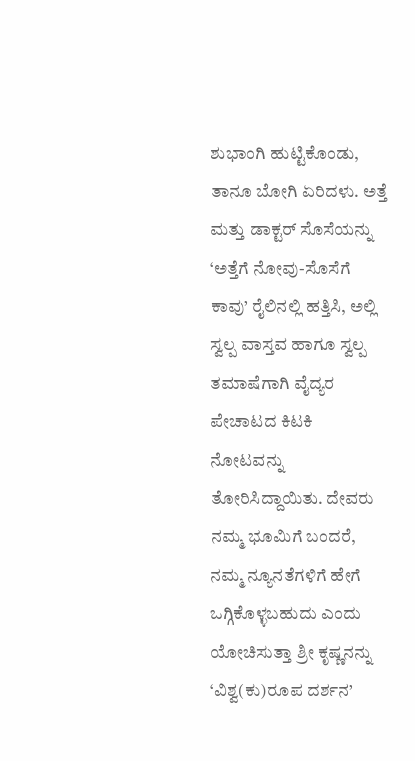ಶುಭಾಂಗಿ ಹುಟ್ಟಿಕೊಂಡು, ತಾನೂ ಬೋಗಿ ಏರಿದಳು. ಅತ್ತೆ ಮತ್ತು ಡಾಕ್ಟರ್ ಸೊಸೆಯನ್ನು ‘ಅತ್ತೆಗೆ ನೋವು-ಸೊಸೆಗೆ ಕಾವು’ ರೈಲಿನಲ್ಲಿ ಹತ್ತಿಸಿ, ಅಲ್ಲಿ ಸ್ವಲ್ಪ ವಾಸ್ತವ ಹಾಗೂ ಸ್ವಲ್ಪ ತಮಾಷೆಗಾಗಿ ವೈದ್ಯರ ಪೇಚಾಟದ ಕಿಟಕಿ ನೋಟವನ್ನು ತೋರಿಸಿದ್ದಾಯಿತು. ದೇವರು ನಮ್ಮ ಭೂಮಿಗೆ ಬಂದರೆ, ನಮ್ಮ ನ್ಯೂನತೆಗಳಿಗೆ ಹೇಗೆ ಒಗ್ಗಿಕೊಳ್ಳಬಹುದು ಎಂದು ಯೋಚಿಸುತ್ತಾ ಶ್ರೀ ಕೃಷ್ಣನನ್ನು ‘ವಿಶ್ವ(ಕು)ರೂಪ ದರ್ಶನ’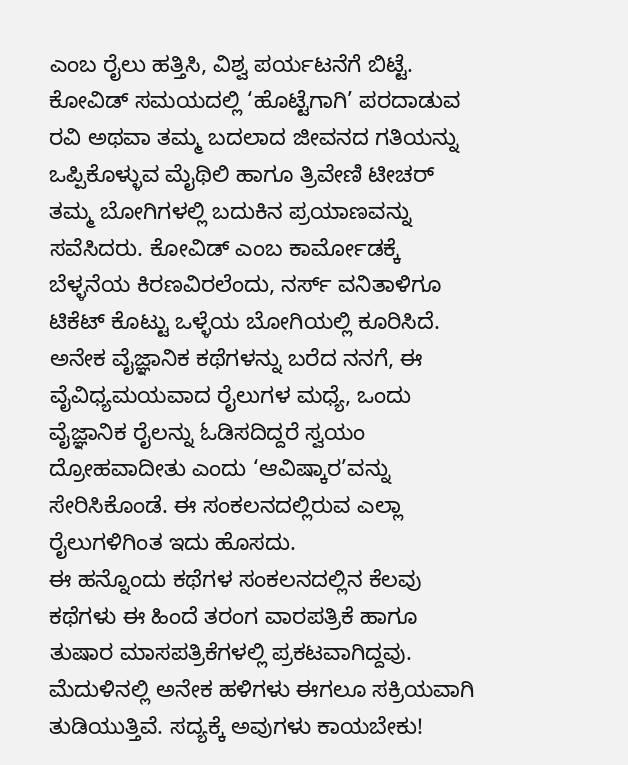ಎಂಬ ರೈಲು ಹತ್ತಿಸಿ, ವಿಶ್ವ ಪರ್ಯಟನೆಗೆ ಬಿಟ್ಟೆ. ಕೋವಿಡ್ ಸಮಯದಲ್ಲಿ ‘ಹೊಟ್ಟೆಗಾಗಿ’ ಪರದಾಡುವ ರವಿ ಅಥವಾ ತಮ್ಮ ಬದಲಾದ ಜೀವನದ ಗತಿಯನ್ನು ಒಪ್ಪಿಕೊಳ್ಳುವ ಮೈಥಿಲಿ ಹಾಗೂ ತ್ರಿವೇಣಿ ಟೀಚರ್ ತಮ್ಮ ಬೋಗಿಗಳಲ್ಲಿ ಬದುಕಿನ ಪ್ರಯಾಣವನ್ನು ಸವೆಸಿದರು. ಕೋವಿಡ್ ಎಂಬ ಕಾರ್ಮೋಡಕ್ಕೆ ಬೆಳ್ಳನೆಯ ಕಿರಣವಿರಲೆಂದು, ನರ್ಸ್ ವನಿತಾಳಿಗೂ ಟಿಕೆಟ್ ಕೊಟ್ಟು ಒಳ್ಳೆಯ ಬೋಗಿಯಲ್ಲಿ ಕೂರಿಸಿದೆ. ಅನೇಕ ವೈಜ್ಞಾನಿಕ ಕಥೆಗಳನ್ನು ಬರೆದ ನನಗೆ, ಈ ವೈವಿಧ್ಯಮಯವಾದ ರೈಲುಗಳ ಮಧ್ಯೆ, ಒಂದು ವೈಜ್ಞಾನಿಕ ರೈಲನ್ನು ಓಡಿಸದಿದ್ದರೆ ಸ್ವಯಂ ದ್ರೋಹವಾದೀತು ಎಂದು ‘ಆವಿಷ್ಕಾರ’ವನ್ನು ಸೇರಿಸಿಕೊಂಡೆ. ಈ ಸಂಕಲನದಲ್ಲಿರುವ ಎಲ್ಲಾ ರೈಲುಗಳಿಗಿಂತ ಇದು ಹೊಸದು.
ಈ ಹನ್ನೊಂದು ಕಥೆಗಳ ಸಂಕಲನದಲ್ಲಿನ ಕೆಲವು ಕಥೆಗಳು ಈ ಹಿಂದೆ ತರಂಗ ವಾರಪತ್ರಿಕೆ ಹಾಗೂ ತುಷಾರ ಮಾಸಪತ್ರಿಕೆಗಳಲ್ಲಿ ಪ್ರಕಟವಾಗಿದ್ದವು. ಮೆದುಳಿನಲ್ಲಿ ಅನೇಕ ಹಳಿಗಳು ಈಗಲೂ ಸಕ್ರಿಯವಾಗಿ ತುಡಿಯುತ್ತಿವೆ. ಸದ್ಯಕ್ಕೆ ಅವುಗಳು ಕಾಯಬೇಕು!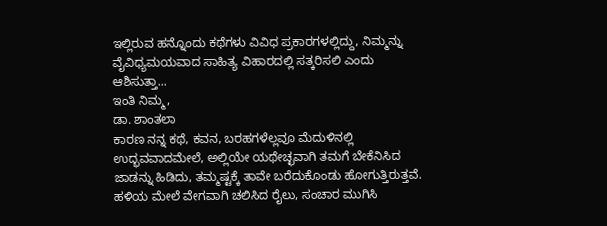ಇಲ್ಲಿರುವ ಹನ್ನೊಂದು ಕಥೆಗಳು ವಿವಿಧ ಪ್ರಕಾರಗಳಲ್ಲಿದ್ದು, ನಿಮ್ಮನ್ನು ವೈವಿಧ್ಯಮಯವಾದ ಸಾಹಿತ್ಯ ವಿಹಾರದಲ್ಲಿ ಸತ್ಕರಿಸಲಿ ಎಂದು ಆಶಿಸುತ್ತಾ...
ಇಂತಿ ನಿಮ್ಮ,
ಡಾ. ಶಾಂತಲಾ
ಕಾರಣ ನನ್ನ ಕಥೆ, ಕವನ, ಬರಹಗಳೆಲ್ಲವೂ ಮೆದುಳಿನಲ್ಲಿ ಉದ್ಭವವಾದಮೇಲೆ, ಅಲ್ಲಿಯೇ ಯಥೇಚ್ಛವಾಗಿ ತಮಗೆ ಬೇಕೆನಿಸಿದ ಜಾಡನ್ನು ಹಿಡಿದು, ತಮ್ಮಷ್ಟಕ್ಕೆ ತಾವೇ ಬರೆದುಕೊಂಡು ಹೋಗುತ್ತಿರುತ್ತವೆ. ಹಳಿಯ ಮೇಲೆ ವೇಗವಾಗಿ ಚಲಿಸಿದ ರೈಲು, ಸಂಚಾರ ಮುಗಿಸಿ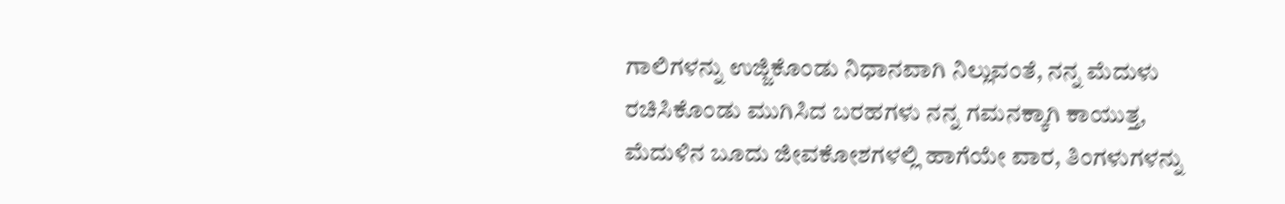ಗಾಲಿಗಳನ್ನು ಉಜ್ಜಿಕೊಂಡು ನಿಧಾನವಾಗಿ ನಿಲ್ಲುವಂತೆ, ನನ್ನ ಮೆದುಳು ರಚಿಸಿಕೊಂಡು ಮುಗಿಸಿದ ಬರಹಗಳು ನನ್ನ ಗಮನಕ್ಕಾಗಿ ಕಾಯುತ್ತ, ಮೆದುಳಿನ ಬೂದು ಜೀವಕೋಶಗಳಲ್ಲಿ ಹಾಗೆಯೇ ವಾರ, ತಿಂಗಳುಗಳನ್ನು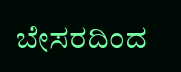ಬೇಸರದಿಂದ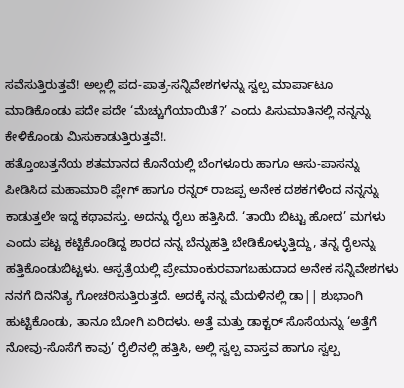ಸವೆಸುತ್ತಿರುತ್ತವೆ! ಅಲ್ಲಲ್ಲಿ ಪದ-ಪಾತ್ರ-ಸನ್ನಿವೇಶಗಳನ್ನು ಸ್ವಲ್ಪ ಮಾರ್ಪಾಟೂ ಮಾಡಿಕೊಂಡು ಪದೇ ಪದೇ ‘ಮೆಚ್ಚುಗೆಯಾಯಿತೆ?’ ಎಂದು ಪಿಸುಮಾತಿನಲ್ಲಿ ನನ್ನನ್ನು ಕೇಳಿಕೊಂಡು ಮಿಸುಕಾಡುತ್ತಿರುತ್ತವೆ!.
ಹತ್ತೊಂಬತ್ತನೆಯ ಶತಮಾನದ ಕೊನೆಯಲ್ಲಿ ಬೆಂಗಳೂರು ಹಾಗೂ ಆಸು-ಪಾಸನ್ನು ಪೀಡಿಸಿದ ಮಹಾಮಾರಿ ಪ್ಲೇಗ್ ಹಾಗೂ ರನ್ನರ್ ರಾಜಪ್ಪ ಅನೇಕ ದಶಕಗಳಿಂದ ನನ್ನನ್ನು ಕಾಡುತ್ತಲೇ ಇದ್ದ ಕಥಾವಸ್ತು. ಅದನ್ನು ರೈಲು ಹತ್ತಿಸಿದೆ. ‘ತಾಯಿ ಬಿಟ್ಟು ಹೋದ’ ಮಗಳು ಎಂದು ಪಟ್ಟ ಕಟ್ಟಿಕೊಂಡಿದ್ದ ಶಾರದ ನನ್ನ ಬೆನ್ನುಹತ್ತಿ ಬೇಡಿಕೊಳ್ಳುತ್ತಿದ್ದು, ತನ್ನ ರೈಲನ್ನು ಹತ್ತಿಕೊಂಡುಬಿಟ್ಟಳು. ಆಸ್ಪತ್ರೆಯಲ್ಲಿ ಪ್ರೇಮಾಂಕುರವಾಗಬಹುದಾದ ಅನೇಕ ಸನ್ನಿವೇಶಗಳು ನನಗೆ ದಿನನಿತ್ಯ ಗೋಚರಿಸುತ್ತಿರುತ್ತದೆ. ಅದಕ್ಕೆ ನನ್ನ ಮೆದುಳಿನಲ್ಲಿ ಡಾ|| ಶುಭಾಂಗಿ ಹುಟ್ಟಿಕೊಂಡು, ತಾನೂ ಬೋಗಿ ಏರಿದಳು. ಅತ್ತೆ ಮತ್ತು ಡಾಕ್ಟರ್ ಸೊಸೆಯನ್ನು ‘ಅತ್ತೆಗೆ ನೋವು-ಸೊಸೆಗೆ ಕಾವು’ ರೈಲಿನಲ್ಲಿ ಹತ್ತಿಸಿ, ಅಲ್ಲಿ ಸ್ವಲ್ಪ ವಾಸ್ತವ ಹಾಗೂ ಸ್ವಲ್ಪ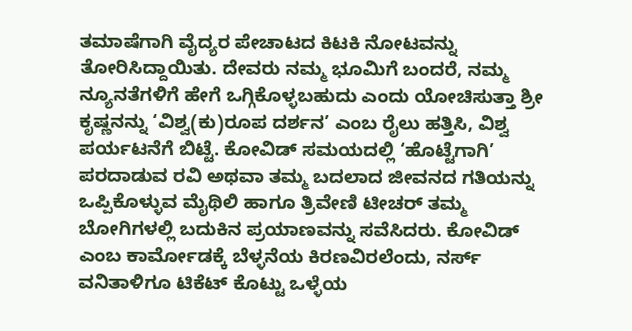ತಮಾಷೆಗಾಗಿ ವೈದ್ಯರ ಪೇಚಾಟದ ಕಿಟಕಿ ನೋಟವನ್ನು ತೋರಿಸಿದ್ದಾಯಿತು. ದೇವರು ನಮ್ಮ ಭೂಮಿಗೆ ಬಂದರೆ, ನಮ್ಮ ನ್ಯೂನತೆಗಳಿಗೆ ಹೇಗೆ ಒಗ್ಗಿಕೊಳ್ಳಬಹುದು ಎಂದು ಯೋಚಿಸುತ್ತಾ ಶ್ರೀ ಕೃಷ್ಣನನ್ನು ‘ವಿಶ್ವ(ಕು)ರೂಪ ದರ್ಶನ’ ಎಂಬ ರೈಲು ಹತ್ತಿಸಿ, ವಿಶ್ವ ಪರ್ಯಟನೆಗೆ ಬಿಟ್ಟೆ. ಕೋವಿಡ್ ಸಮಯದಲ್ಲಿ ‘ಹೊಟ್ಟೆಗಾಗಿ’ ಪರದಾಡುವ ರವಿ ಅಥವಾ ತಮ್ಮ ಬದಲಾದ ಜೀವನದ ಗತಿಯನ್ನು ಒಪ್ಪಿಕೊಳ್ಳುವ ಮೈಥಿಲಿ ಹಾಗೂ ತ್ರಿವೇಣಿ ಟೀಚರ್ ತಮ್ಮ ಬೋಗಿಗಳಲ್ಲಿ ಬದುಕಿನ ಪ್ರಯಾಣವನ್ನು ಸವೆಸಿದರು. ಕೋವಿಡ್ ಎಂಬ ಕಾರ್ಮೋಡಕ್ಕೆ ಬೆಳ್ಳನೆಯ ಕಿರಣವಿರಲೆಂದು, ನರ್ಸ್ ವನಿತಾಳಿಗೂ ಟಿಕೆಟ್ ಕೊಟ್ಟು ಒಳ್ಳೆಯ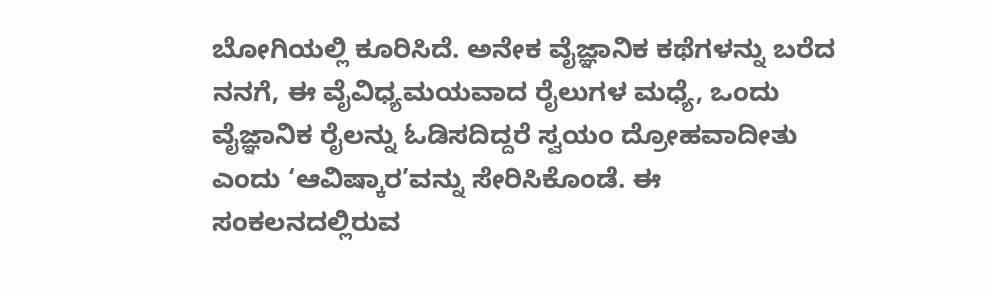ಬೋಗಿಯಲ್ಲಿ ಕೂರಿಸಿದೆ. ಅನೇಕ ವೈಜ್ಞಾನಿಕ ಕಥೆಗಳನ್ನು ಬರೆದ ನನಗೆ, ಈ ವೈವಿಧ್ಯಮಯವಾದ ರೈಲುಗಳ ಮಧ್ಯೆ, ಒಂದು ವೈಜ್ಞಾನಿಕ ರೈಲನ್ನು ಓಡಿಸದಿದ್ದರೆ ಸ್ವಯಂ ದ್ರೋಹವಾದೀತು ಎಂದು ‘ಆವಿಷ್ಕಾರ’ವನ್ನು ಸೇರಿಸಿಕೊಂಡೆ. ಈ ಸಂಕಲನದಲ್ಲಿರುವ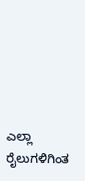ಎಲ್ಲಾ ರೈಲುಗಳಿಗಿಂತ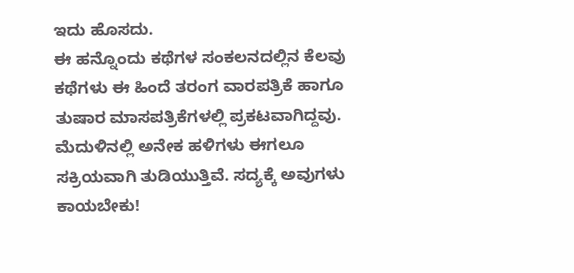ಇದು ಹೊಸದು.
ಈ ಹನ್ನೊಂದು ಕಥೆಗಳ ಸಂಕಲನದಲ್ಲಿನ ಕೆಲವು ಕಥೆಗಳು ಈ ಹಿಂದೆ ತರಂಗ ವಾರಪತ್ರಿಕೆ ಹಾಗೂ ತುಷಾರ ಮಾಸಪತ್ರಿಕೆಗಳಲ್ಲಿ ಪ್ರಕಟವಾಗಿದ್ದವು. ಮೆದುಳಿನಲ್ಲಿ ಅನೇಕ ಹಳಿಗಳು ಈಗಲೂ ಸಕ್ರಿಯವಾಗಿ ತುಡಿಯುತ್ತಿವೆ. ಸದ್ಯಕ್ಕೆ ಅವುಗಳು ಕಾಯಬೇಕು!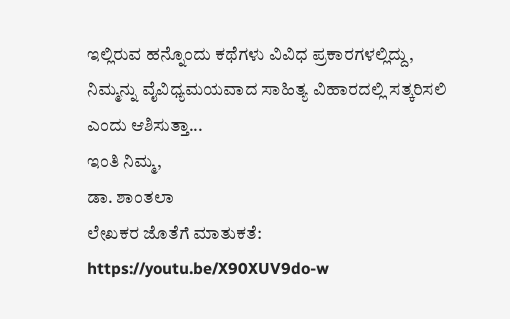ಇಲ್ಲಿರುವ ಹನ್ನೊಂದು ಕಥೆಗಳು ವಿವಿಧ ಪ್ರಕಾರಗಳಲ್ಲಿದ್ದು, ನಿಮ್ಮನ್ನು ವೈವಿಧ್ಯಮಯವಾದ ಸಾಹಿತ್ಯ ವಿಹಾರದಲ್ಲಿ ಸತ್ಕರಿಸಲಿ ಎಂದು ಆಶಿಸುತ್ತಾ...
ಇಂತಿ ನಿಮ್ಮ,
ಡಾ. ಶಾಂತಲಾ
ಲೇಖಕರ ಜೊತೆಗೆ ಮಾತುಕತೆ: https://youtu.be/X90XUV9do-w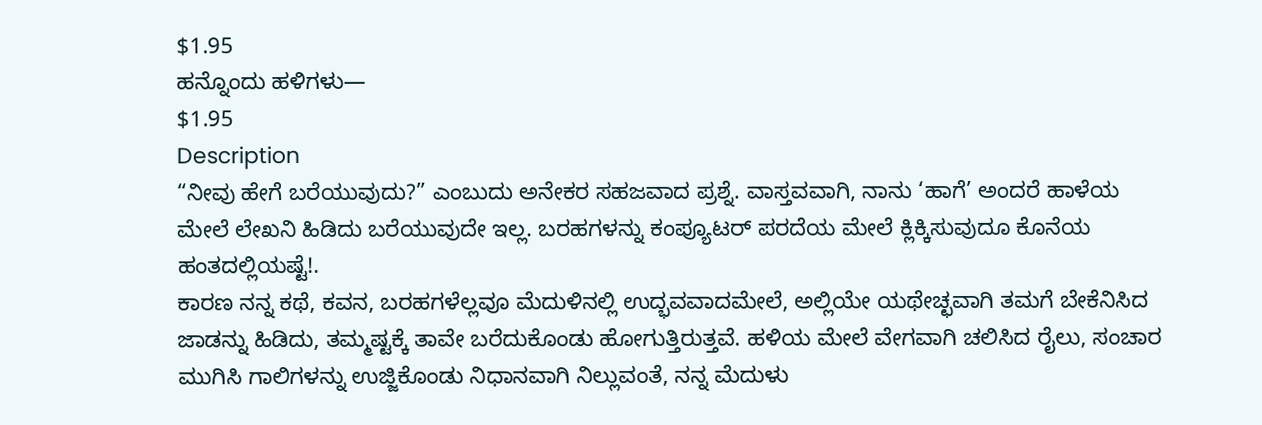$1.95
ಹನ್ನೊಂದು ಹಳಿಗಳು—
$1.95
Description
“ನೀವು ಹೇಗೆ ಬರೆಯುವುದು?” ಎಂಬುದು ಅನೇಕರ ಸಹಜವಾದ ಪ್ರಶ್ನೆ. ವಾಸ್ತವವಾಗಿ, ನಾನು ‘ಹಾಗೆ’ ಅಂದರೆ ಹಾಳೆಯ ಮೇಲೆ ಲೇಖನಿ ಹಿಡಿದು ಬರೆಯುವುದೇ ಇಲ್ಲ. ಬರಹಗಳನ್ನು ಕಂಪ್ಯೂಟರ್ ಪರದೆಯ ಮೇಲೆ ಕ್ಲಿಕ್ಕಿಸುವುದೂ ಕೊನೆಯ ಹಂತದಲ್ಲಿಯಷ್ಟೆ!.
ಕಾರಣ ನನ್ನ ಕಥೆ, ಕವನ, ಬರಹಗಳೆಲ್ಲವೂ ಮೆದುಳಿನಲ್ಲಿ ಉದ್ಭವವಾದಮೇಲೆ, ಅಲ್ಲಿಯೇ ಯಥೇಚ್ಛವಾಗಿ ತಮಗೆ ಬೇಕೆನಿಸಿದ ಜಾಡನ್ನು ಹಿಡಿದು, ತಮ್ಮಷ್ಟಕ್ಕೆ ತಾವೇ ಬರೆದುಕೊಂಡು ಹೋಗುತ್ತಿರುತ್ತವೆ. ಹಳಿಯ ಮೇಲೆ ವೇಗವಾಗಿ ಚಲಿಸಿದ ರೈಲು, ಸಂಚಾರ ಮುಗಿಸಿ ಗಾಲಿಗಳನ್ನು ಉಜ್ಜಿಕೊಂಡು ನಿಧಾನವಾಗಿ ನಿಲ್ಲುವಂತೆ, ನನ್ನ ಮೆದುಳು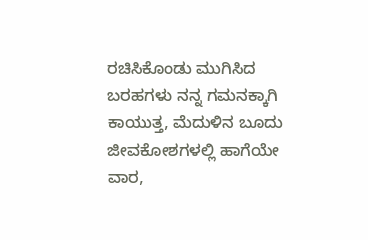ರಚಿಸಿಕೊಂಡು ಮುಗಿಸಿದ ಬರಹಗಳು ನನ್ನ ಗಮನಕ್ಕಾಗಿ ಕಾಯುತ್ತ, ಮೆದುಳಿನ ಬೂದು ಜೀವಕೋಶಗಳಲ್ಲಿ ಹಾಗೆಯೇ ವಾರ,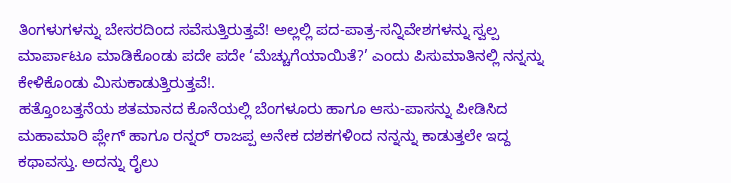ತಿಂಗಳುಗಳನ್ನು ಬೇಸರದಿಂದ ಸವೆಸುತ್ತಿರುತ್ತವೆ! ಅಲ್ಲಲ್ಲಿ ಪದ-ಪಾತ್ರ-ಸನ್ನಿವೇಶಗಳನ್ನು ಸ್ವಲ್ಪ ಮಾರ್ಪಾಟೂ ಮಾಡಿಕೊಂಡು ಪದೇ ಪದೇ ‘ಮೆಚ್ಚುಗೆಯಾಯಿತೆ?’ ಎಂದು ಪಿಸುಮಾತಿನಲ್ಲಿ ನನ್ನನ್ನು ಕೇಳಿಕೊಂಡು ಮಿಸುಕಾಡುತ್ತಿರುತ್ತವೆ!.
ಹತ್ತೊಂಬತ್ತನೆಯ ಶತಮಾನದ ಕೊನೆಯಲ್ಲಿ ಬೆಂಗಳೂರು ಹಾಗೂ ಆಸು-ಪಾಸನ್ನು ಪೀಡಿಸಿದ ಮಹಾಮಾರಿ ಪ್ಲೇಗ್ ಹಾಗೂ ರನ್ನರ್ ರಾಜಪ್ಪ ಅನೇಕ ದಶಕಗಳಿಂದ ನನ್ನನ್ನು ಕಾಡುತ್ತಲೇ ಇದ್ದ ಕಥಾವಸ್ತು. ಅದನ್ನು ರೈಲು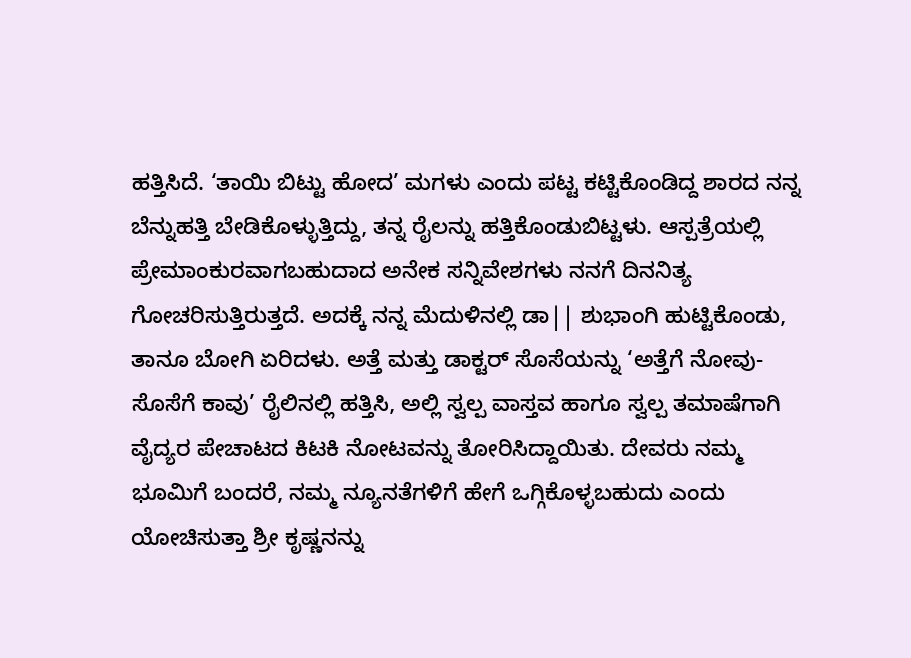ಹತ್ತಿಸಿದೆ. ‘ತಾಯಿ ಬಿಟ್ಟು ಹೋದ’ ಮಗಳು ಎಂದು ಪಟ್ಟ ಕಟ್ಟಿಕೊಂಡಿದ್ದ ಶಾರದ ನನ್ನ ಬೆನ್ನುಹತ್ತಿ ಬೇಡಿಕೊಳ್ಳುತ್ತಿದ್ದು, ತನ್ನ ರೈಲನ್ನು ಹತ್ತಿಕೊಂಡುಬಿಟ್ಟಳು. ಆಸ್ಪತ್ರೆಯಲ್ಲಿ ಪ್ರೇಮಾಂಕುರವಾಗಬಹುದಾದ ಅನೇಕ ಸನ್ನಿವೇಶಗಳು ನನಗೆ ದಿನನಿತ್ಯ ಗೋಚರಿಸುತ್ತಿರುತ್ತದೆ. ಅದಕ್ಕೆ ನನ್ನ ಮೆದುಳಿನಲ್ಲಿ ಡಾ|| ಶುಭಾಂಗಿ ಹುಟ್ಟಿಕೊಂಡು, ತಾನೂ ಬೋಗಿ ಏರಿದಳು. ಅತ್ತೆ ಮತ್ತು ಡಾಕ್ಟರ್ ಸೊಸೆಯನ್ನು ‘ಅತ್ತೆಗೆ ನೋವು-ಸೊಸೆಗೆ ಕಾವು’ ರೈಲಿನಲ್ಲಿ ಹತ್ತಿಸಿ, ಅಲ್ಲಿ ಸ್ವಲ್ಪ ವಾಸ್ತವ ಹಾಗೂ ಸ್ವಲ್ಪ ತಮಾಷೆಗಾಗಿ ವೈದ್ಯರ ಪೇಚಾಟದ ಕಿಟಕಿ ನೋಟವನ್ನು ತೋರಿಸಿದ್ದಾಯಿತು. ದೇವರು ನಮ್ಮ ಭೂಮಿಗೆ ಬಂದರೆ, ನಮ್ಮ ನ್ಯೂನತೆಗಳಿಗೆ ಹೇಗೆ ಒಗ್ಗಿಕೊಳ್ಳಬಹುದು ಎಂದು ಯೋಚಿಸುತ್ತಾ ಶ್ರೀ ಕೃಷ್ಣನನ್ನು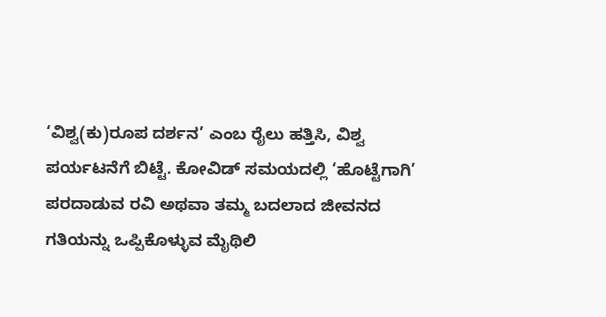‘ವಿಶ್ವ(ಕು)ರೂಪ ದರ್ಶನ’ ಎಂಬ ರೈಲು ಹತ್ತಿಸಿ, ವಿಶ್ವ ಪರ್ಯಟನೆಗೆ ಬಿಟ್ಟೆ. ಕೋವಿಡ್ ಸಮಯದಲ್ಲಿ ‘ಹೊಟ್ಟೆಗಾಗಿ’ ಪರದಾಡುವ ರವಿ ಅಥವಾ ತಮ್ಮ ಬದಲಾದ ಜೀವನದ ಗತಿಯನ್ನು ಒಪ್ಪಿಕೊಳ್ಳುವ ಮೈಥಿಲಿ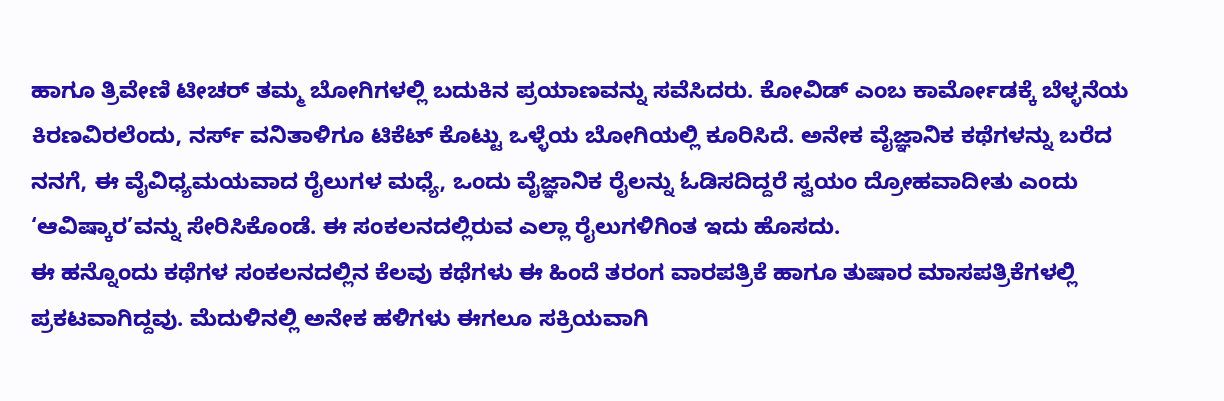ಹಾಗೂ ತ್ರಿವೇಣಿ ಟೀಚರ್ ತಮ್ಮ ಬೋಗಿಗಳಲ್ಲಿ ಬದುಕಿನ ಪ್ರಯಾಣವನ್ನು ಸವೆಸಿದರು. ಕೋವಿಡ್ ಎಂಬ ಕಾರ್ಮೋಡಕ್ಕೆ ಬೆಳ್ಳನೆಯ ಕಿರಣವಿರಲೆಂದು, ನರ್ಸ್ ವನಿತಾಳಿಗೂ ಟಿಕೆಟ್ ಕೊಟ್ಟು ಒಳ್ಳೆಯ ಬೋಗಿಯಲ್ಲಿ ಕೂರಿಸಿದೆ. ಅನೇಕ ವೈಜ್ಞಾನಿಕ ಕಥೆಗಳನ್ನು ಬರೆದ ನನಗೆ, ಈ ವೈವಿಧ್ಯಮಯವಾದ ರೈಲುಗಳ ಮಧ್ಯೆ, ಒಂದು ವೈಜ್ಞಾನಿಕ ರೈಲನ್ನು ಓಡಿಸದಿದ್ದರೆ ಸ್ವಯಂ ದ್ರೋಹವಾದೀತು ಎಂದು ‘ಆವಿಷ್ಕಾರ’ವನ್ನು ಸೇರಿಸಿಕೊಂಡೆ. ಈ ಸಂಕಲನದಲ್ಲಿರುವ ಎಲ್ಲಾ ರೈಲುಗಳಿಗಿಂತ ಇದು ಹೊಸದು.
ಈ ಹನ್ನೊಂದು ಕಥೆಗಳ ಸಂಕಲನದಲ್ಲಿನ ಕೆಲವು ಕಥೆಗಳು ಈ ಹಿಂದೆ ತರಂಗ ವಾರಪತ್ರಿಕೆ ಹಾಗೂ ತುಷಾರ ಮಾಸಪತ್ರಿಕೆಗಳಲ್ಲಿ ಪ್ರಕಟವಾಗಿದ್ದವು. ಮೆದುಳಿನಲ್ಲಿ ಅನೇಕ ಹಳಿಗಳು ಈಗಲೂ ಸಕ್ರಿಯವಾಗಿ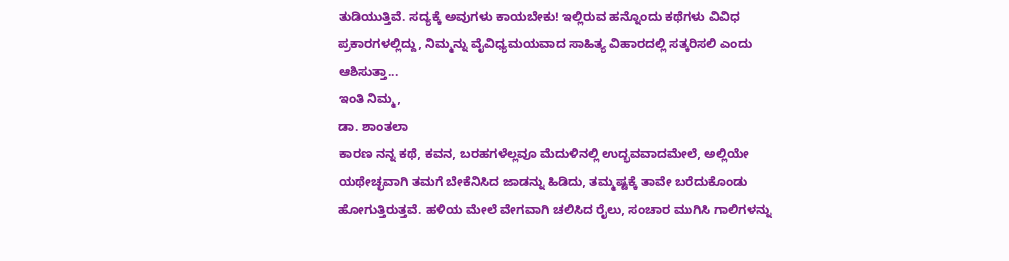ತುಡಿಯುತ್ತಿವೆ. ಸದ್ಯಕ್ಕೆ ಅವುಗಳು ಕಾಯಬೇಕು! ಇಲ್ಲಿರುವ ಹನ್ನೊಂದು ಕಥೆಗಳು ವಿವಿಧ ಪ್ರಕಾರಗಳಲ್ಲಿದ್ದು, ನಿಮ್ಮನ್ನು ವೈವಿಧ್ಯಮಯವಾದ ಸಾಹಿತ್ಯ ವಿಹಾರದಲ್ಲಿ ಸತ್ಕರಿಸಲಿ ಎಂದು ಆಶಿಸುತ್ತಾ...
ಇಂತಿ ನಿಮ್ಮ,
ಡಾ. ಶಾಂತಲಾ
ಕಾರಣ ನನ್ನ ಕಥೆ, ಕವನ, ಬರಹಗಳೆಲ್ಲವೂ ಮೆದುಳಿನಲ್ಲಿ ಉದ್ಭವವಾದಮೇಲೆ, ಅಲ್ಲಿಯೇ ಯಥೇಚ್ಛವಾಗಿ ತಮಗೆ ಬೇಕೆನಿಸಿದ ಜಾಡನ್ನು ಹಿಡಿದು, ತಮ್ಮಷ್ಟಕ್ಕೆ ತಾವೇ ಬರೆದುಕೊಂಡು ಹೋಗುತ್ತಿರುತ್ತವೆ. ಹಳಿಯ ಮೇಲೆ ವೇಗವಾಗಿ ಚಲಿಸಿದ ರೈಲು, ಸಂಚಾರ ಮುಗಿಸಿ ಗಾಲಿಗಳನ್ನು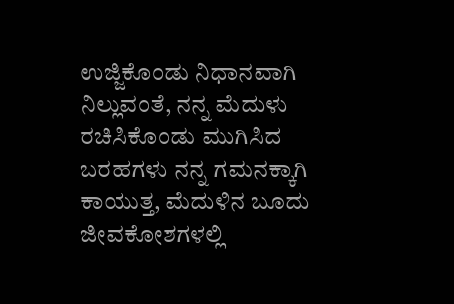ಉಜ್ಜಿಕೊಂಡು ನಿಧಾನವಾಗಿ ನಿಲ್ಲುವಂತೆ, ನನ್ನ ಮೆದುಳು ರಚಿಸಿಕೊಂಡು ಮುಗಿಸಿದ ಬರಹಗಳು ನನ್ನ ಗಮನಕ್ಕಾಗಿ ಕಾಯುತ್ತ, ಮೆದುಳಿನ ಬೂದು ಜೀವಕೋಶಗಳಲ್ಲಿ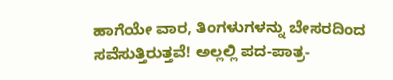ಹಾಗೆಯೇ ವಾರ, ತಿಂಗಳುಗಳನ್ನು ಬೇಸರದಿಂದ ಸವೆಸುತ್ತಿರುತ್ತವೆ! ಅಲ್ಲಲ್ಲಿ ಪದ-ಪಾತ್ರ-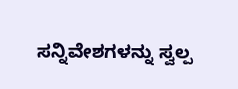ಸನ್ನಿವೇಶಗಳನ್ನು ಸ್ವಲ್ಪ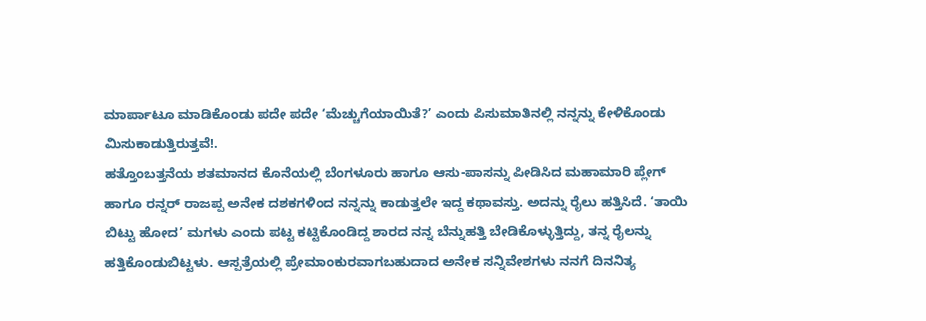ಮಾರ್ಪಾಟೂ ಮಾಡಿಕೊಂಡು ಪದೇ ಪದೇ ‘ಮೆಚ್ಚುಗೆಯಾಯಿತೆ?’ ಎಂದು ಪಿಸುಮಾತಿನಲ್ಲಿ ನನ್ನನ್ನು ಕೇಳಿಕೊಂಡು ಮಿಸುಕಾಡುತ್ತಿರುತ್ತವೆ!.
ಹತ್ತೊಂಬತ್ತನೆಯ ಶತಮಾನದ ಕೊನೆಯಲ್ಲಿ ಬೆಂಗಳೂರು ಹಾಗೂ ಆಸು-ಪಾಸನ್ನು ಪೀಡಿಸಿದ ಮಹಾಮಾರಿ ಪ್ಲೇಗ್ ಹಾಗೂ ರನ್ನರ್ ರಾಜಪ್ಪ ಅನೇಕ ದಶಕಗಳಿಂದ ನನ್ನನ್ನು ಕಾಡುತ್ತಲೇ ಇದ್ದ ಕಥಾವಸ್ತು. ಅದನ್ನು ರೈಲು ಹತ್ತಿಸಿದೆ. ‘ತಾಯಿ ಬಿಟ್ಟು ಹೋದ’ ಮಗಳು ಎಂದು ಪಟ್ಟ ಕಟ್ಟಿಕೊಂಡಿದ್ದ ಶಾರದ ನನ್ನ ಬೆನ್ನುಹತ್ತಿ ಬೇಡಿಕೊಳ್ಳುತ್ತಿದ್ದು, ತನ್ನ ರೈಲನ್ನು ಹತ್ತಿಕೊಂಡುಬಿಟ್ಟಳು. ಆಸ್ಪತ್ರೆಯಲ್ಲಿ ಪ್ರೇಮಾಂಕುರವಾಗಬಹುದಾದ ಅನೇಕ ಸನ್ನಿವೇಶಗಳು ನನಗೆ ದಿನನಿತ್ಯ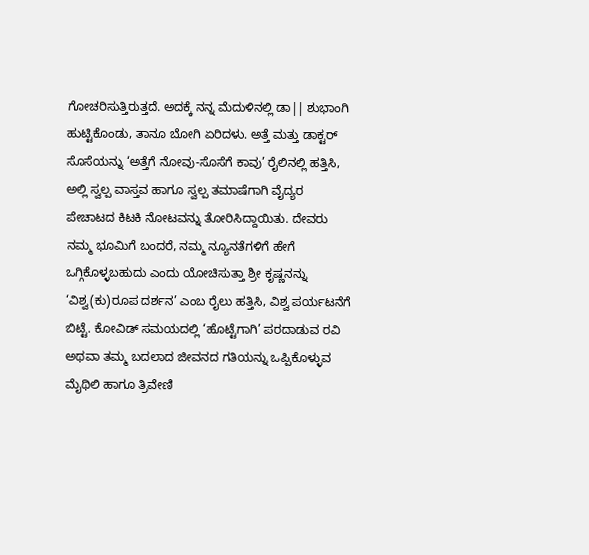ಗೋಚರಿಸುತ್ತಿರುತ್ತದೆ. ಅದಕ್ಕೆ ನನ್ನ ಮೆದುಳಿನಲ್ಲಿ ಡಾ|| ಶುಭಾಂಗಿ ಹುಟ್ಟಿಕೊಂಡು, ತಾನೂ ಬೋಗಿ ಏರಿದಳು. ಅತ್ತೆ ಮತ್ತು ಡಾಕ್ಟರ್ ಸೊಸೆಯನ್ನು ‘ಅತ್ತೆಗೆ ನೋವು-ಸೊಸೆಗೆ ಕಾವು’ ರೈಲಿನಲ್ಲಿ ಹತ್ತಿಸಿ, ಅಲ್ಲಿ ಸ್ವಲ್ಪ ವಾಸ್ತವ ಹಾಗೂ ಸ್ವಲ್ಪ ತಮಾಷೆಗಾಗಿ ವೈದ್ಯರ ಪೇಚಾಟದ ಕಿಟಕಿ ನೋಟವನ್ನು ತೋರಿಸಿದ್ದಾಯಿತು. ದೇವರು ನಮ್ಮ ಭೂಮಿಗೆ ಬಂದರೆ, ನಮ್ಮ ನ್ಯೂನತೆಗಳಿಗೆ ಹೇಗೆ ಒಗ್ಗಿಕೊಳ್ಳಬಹುದು ಎಂದು ಯೋಚಿಸುತ್ತಾ ಶ್ರೀ ಕೃಷ್ಣನನ್ನು ‘ವಿಶ್ವ(ಕು)ರೂಪ ದರ್ಶನ’ ಎಂಬ ರೈಲು ಹತ್ತಿಸಿ, ವಿಶ್ವ ಪರ್ಯಟನೆಗೆ ಬಿಟ್ಟೆ. ಕೋವಿಡ್ ಸಮಯದಲ್ಲಿ ‘ಹೊಟ್ಟೆಗಾಗಿ’ ಪರದಾಡುವ ರವಿ ಅಥವಾ ತಮ್ಮ ಬದಲಾದ ಜೀವನದ ಗತಿಯನ್ನು ಒಪ್ಪಿಕೊಳ್ಳುವ ಮೈಥಿಲಿ ಹಾಗೂ ತ್ರಿವೇಣಿ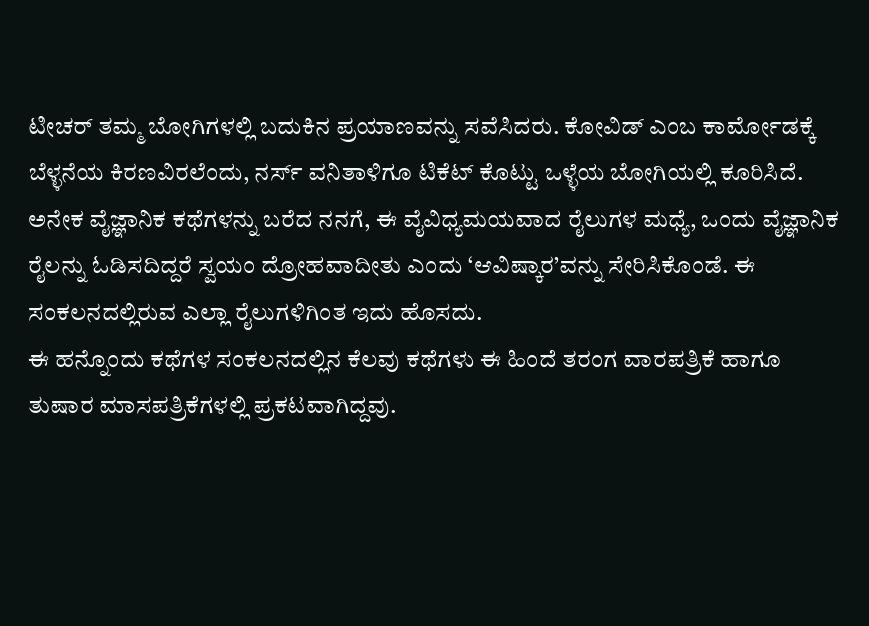ಟೀಚರ್ ತಮ್ಮ ಬೋಗಿಗಳಲ್ಲಿ ಬದುಕಿನ ಪ್ರಯಾಣವನ್ನು ಸವೆಸಿದರು. ಕೋವಿಡ್ ಎಂಬ ಕಾರ್ಮೋಡಕ್ಕೆ ಬೆಳ್ಳನೆಯ ಕಿರಣವಿರಲೆಂದು, ನರ್ಸ್ ವನಿತಾಳಿಗೂ ಟಿಕೆಟ್ ಕೊಟ್ಟು ಒಳ್ಳೆಯ ಬೋಗಿಯಲ್ಲಿ ಕೂರಿಸಿದೆ. ಅನೇಕ ವೈಜ್ಞಾನಿಕ ಕಥೆಗಳನ್ನು ಬರೆದ ನನಗೆ, ಈ ವೈವಿಧ್ಯಮಯವಾದ ರೈಲುಗಳ ಮಧ್ಯೆ, ಒಂದು ವೈಜ್ಞಾನಿಕ ರೈಲನ್ನು ಓಡಿಸದಿದ್ದರೆ ಸ್ವಯಂ ದ್ರೋಹವಾದೀತು ಎಂದು ‘ಆವಿಷ್ಕಾರ’ವನ್ನು ಸೇರಿಸಿಕೊಂಡೆ. ಈ ಸಂಕಲನದಲ್ಲಿರುವ ಎಲ್ಲಾ ರೈಲುಗಳಿಗಿಂತ ಇದು ಹೊಸದು.
ಈ ಹನ್ನೊಂದು ಕಥೆಗಳ ಸಂಕಲನದಲ್ಲಿನ ಕೆಲವು ಕಥೆಗಳು ಈ ಹಿಂದೆ ತರಂಗ ವಾರಪತ್ರಿಕೆ ಹಾಗೂ ತುಷಾರ ಮಾಸಪತ್ರಿಕೆಗಳಲ್ಲಿ ಪ್ರಕಟವಾಗಿದ್ದವು.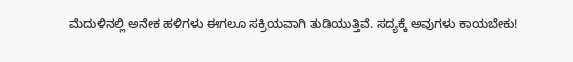ಮೆದುಳಿನಲ್ಲಿ ಅನೇಕ ಹಳಿಗಳು ಈಗಲೂ ಸಕ್ರಿಯವಾಗಿ ತುಡಿಯುತ್ತಿವೆ. ಸದ್ಯಕ್ಕೆ ಅವುಗಳು ಕಾಯಬೇಕು!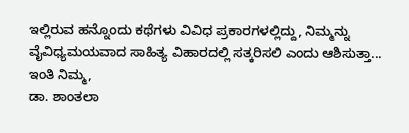ಇಲ್ಲಿರುವ ಹನ್ನೊಂದು ಕಥೆಗಳು ವಿವಿಧ ಪ್ರಕಾರಗಳಲ್ಲಿದ್ದು, ನಿಮ್ಮನ್ನು ವೈವಿಧ್ಯಮಯವಾದ ಸಾಹಿತ್ಯ ವಿಹಾರದಲ್ಲಿ ಸತ್ಕರಿಸಲಿ ಎಂದು ಆಶಿಸುತ್ತಾ...
ಇಂತಿ ನಿಮ್ಮ,
ಡಾ. ಶಾಂತಲಾ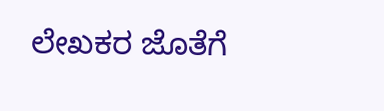ಲೇಖಕರ ಜೊತೆಗೆ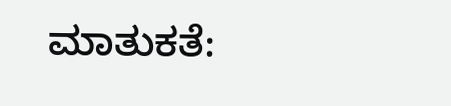ಮಾತುಕತೆ: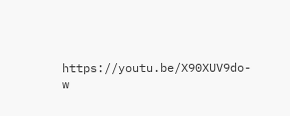https://youtu.be/X90XUV9do-w